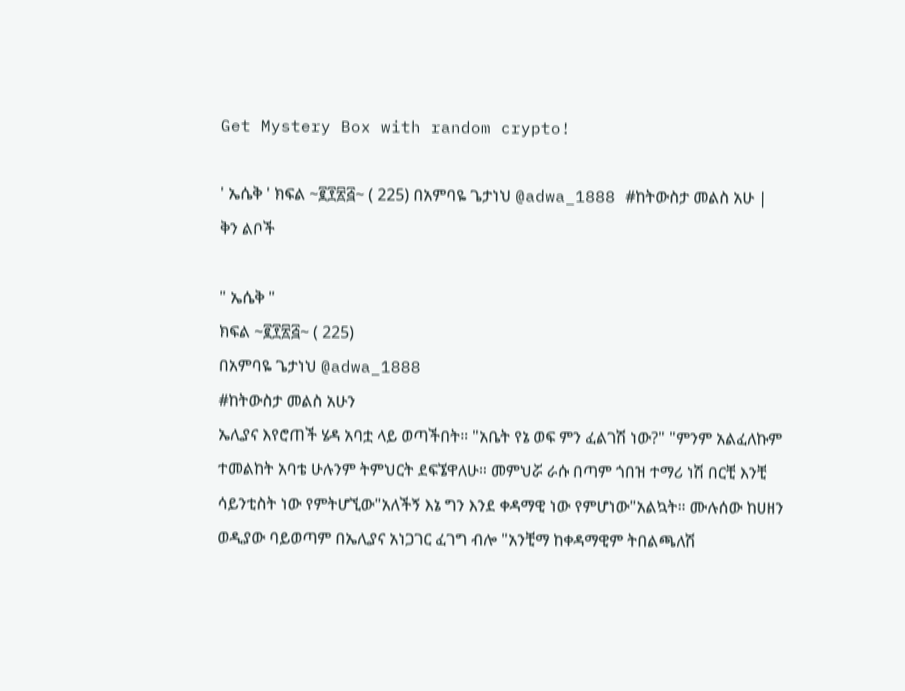Get Mystery Box with random crypto!

' ኤሴቅ ' ክፍል ~፪፻፳፭~ ( 225) በአምባዬ ጌታነህ @adwa_1888 #ከትውስታ መልስ አሁ | ቅን ልቦች

" ኤሴቅ "
ክፍል ~፪፻፳፭~ ( 225)
በአምባዬ ጌታነህ @adwa_1888
#ከትውስታ መልስ አሁን
ኤሊያና እየሮጠች ሄዳ አባቷ ላይ ወጣችበት። "አቤት የኔ ወፍ ምን ፈልገሽ ነው?" "ምንም አልፈለኩም ተመልከት አባቴ ሁሉንም ትምህርት ደፍኜዋለሁ። መምህሯ ራሱ በጣም ጎበዝ ተማሪ ነሽ በርቺ እንቺ ሳይንቲስት ነው የምትሆኚው"አለችኝ እኔ ግን እንደ ቀዳማዊ ነው የምሆነው"አልኳት። ሙሉሰው ከሀዘን ወዲያው ባይወጣም በኤሊያና አነጋገር ፈገግ ብሎ "አንቺማ ከቀዳማዊም ትበልጫለሽ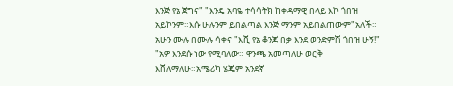እንጅ የኔ ጀግና" "እንዴ አባዬ ተሳሳትክ ከቀዳማዊ በላይ እኮ ጎበዝ አይኮንም።እሱ ሁሉንም ይበልጣል እንጅ ማንም አይበልጠውም"አለች። አሁን ሙሉ በሙሉ ሳቀና "እሺ የኔ ቆንጆ በቃ እንደ ወንድምሽ ጎበዝ ሁኝ!" "አዎ እንደሱ ነው የሚባለው። ዋንጫ አመጣለሁ ወርቅ እሸለማለሁ።አሜሪካ ሄጄም አንደኛ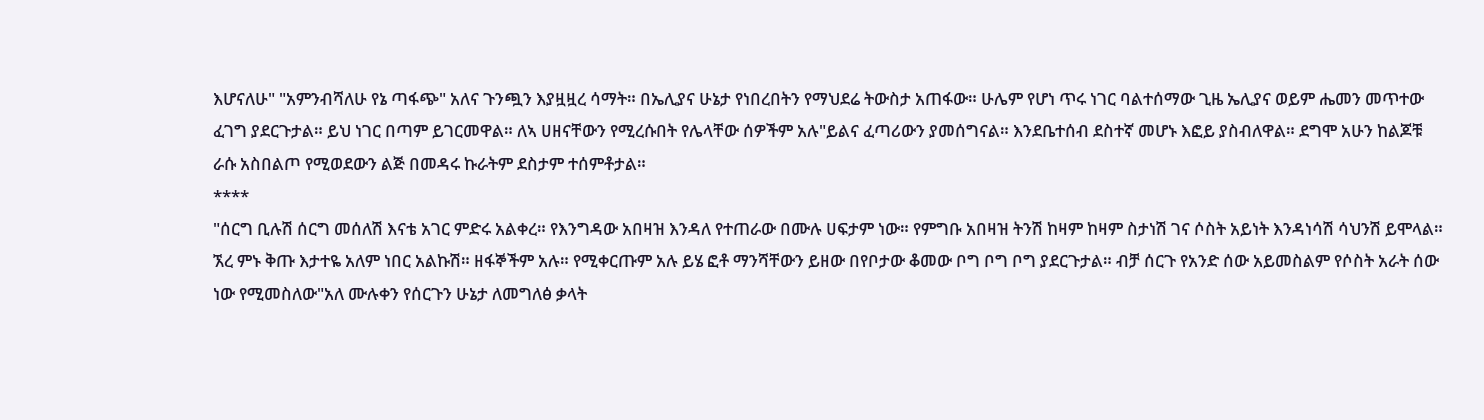እሆናለሁ" "አምንብሻለሁ የኔ ጣፋጭ" አለና ጉንጯን እያዟዟረ ሳማት። በኤሊያና ሁኔታ የነበረበትን የማህደሬ ትውስታ አጠፋው። ሁሌም የሆነ ጥሩ ነገር ባልተሰማው ጊዜ ኤሊያና ወይም ሔመን መጥተው ፈገግ ያደርጉታል። ይህ ነገር በጣም ይገርመዋል። ለኣ ሀዘናቸውን የሚረሱበት የሌላቸው ሰዎችም አሉ"ይልና ፈጣሪውን ያመሰግናል። እንደቤተሰብ ደስተኛ መሆኑ እፎይ ያስብለዋል። ደግሞ አሁን ከልጆቹ ራሱ አስበልጦ የሚወደውን ልጅ በመዳሩ ኩራትም ደስታም ተሰምቶታል።
****
"ሰርግ ቢሉሽ ሰርግ መሰለሽ እናቴ አገር ምድሩ አልቀረ። የእንግዳው አበዛዝ እንዳለ የተጠራው በሙሉ ሀፍታም ነው። የምግቡ አበዛዝ ትንሽ ከዛም ከዛም ስታነሽ ገና ሶስት አይነት እንዳነሳሽ ሳህንሽ ይሞላል። ኧረ ምኑ ቅጡ እታተዬ አለም ነበር አልኩሽ። ዘፋኞችም አሉ። የሚቀርጡም አሉ ይሄ ፎቶ ማንሻቸውን ይዘው በየቦታው ቆመው ቦግ ቦግ ቦግ ያደርጉታል። ብቻ ሰርጉ የአንድ ሰው አይመስልም የሶስት አራት ሰው ነው የሚመስለው"አለ ሙሉቀን የሰርጉን ሁኔታ ለመግለፅ ቃላት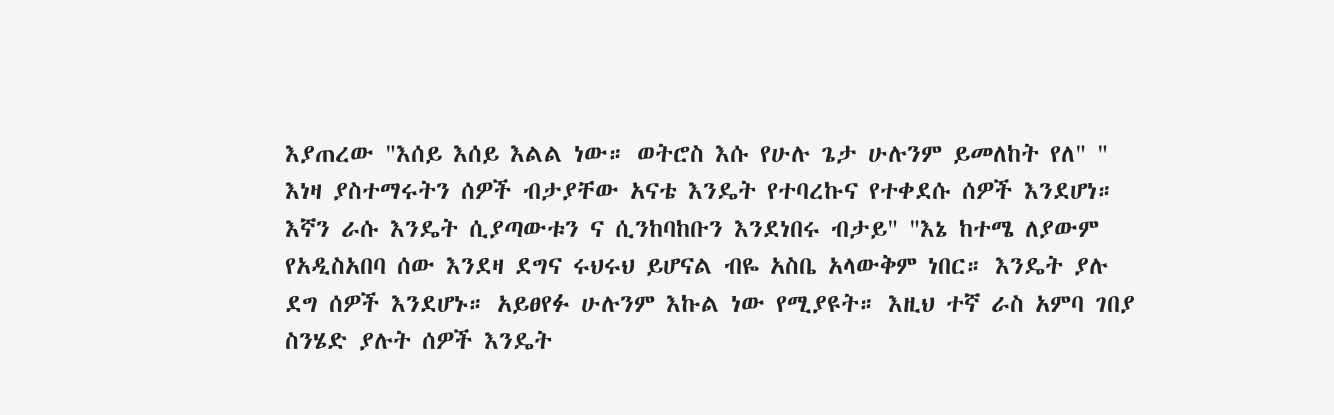እያጠረው "እሰይ እሰይ እልል ነው። ወትሮስ እሱ የሁሉ ጌታ ሁሉንም ይመለከት የለ" " እነዛ ያስተማሩትን ሰዎች ብታያቸው አናቴ እንዴት የተባረኩና የተቀደሱ ሰዎች እንደሆነ። እኛን ራሱ እንዴት ሲያጣውቱን ና ሲንከባከቡን እንደነበሩ ብታይ" "እኔ ከተሜ ለያውም የአዲስአበባ ሰው እንደዛ ደግና ሩህሩህ ይሆናል ብዬ አስቤ አላውቅም ነበር። እንዴት ያሉ ደግ ሰዎች እንደሆኑ። አይፀየፉ ሁሉንም እኩል ነው የሚያዩት። እዚህ ተኛ ራስ አምባ ገበያ ስንሄድ ያሉት ሰዎች እንዴት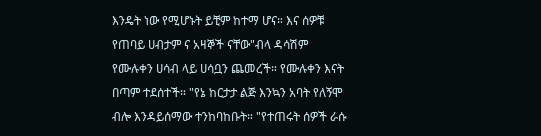እንዴት ነው የሚሆኑት ይቺም ከተማ ሆና። እና ሰዎቹ የጠባይ ሀብታም ና አዛኞች ናቸው"ብላ ዳሳሽም የሙሉቀን ሀሳብ ላይ ሀሳቧን ጨመረች። የሙሉቀን እናት በጣም ተደሰተች። "የኔ ከርታታ ልጅ እንኳን አባት የለኝሞ ብሎ እንዳይሰማው ተንከባከቡት። "የተጠሩት ሰዎች ራሱ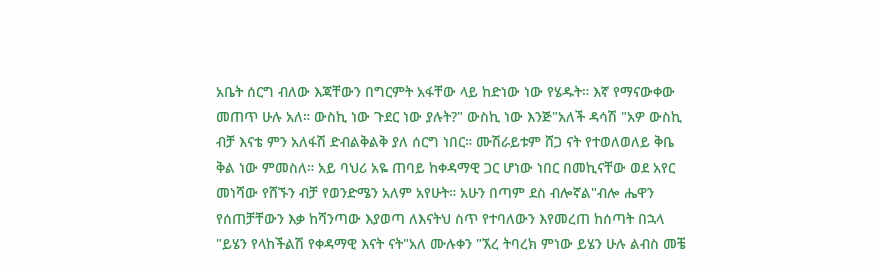አቤት ሰርግ ብለው እጃቸውን በግርምት አፋቸው ላይ ከድነው ነው የሄዱት። እኛ የማናውቀው መጠጥ ሁሉ አለ። ውስኪ ነው ጉደር ነው ያሉት?" ውስኪ ነው እንጅ"አለች ዳሳሽ "አዎ ውስኪ ብቻ እናቴ ምን አለፋሽ ድብልቅልቅ ያለ ሰርግ ነበር። ሙሽራይቱም ሸጋ ናት የተወለወለይ ቅቤ ቅል ነው ምመስለ። አይ ባህሪ አዬ ጠባይ ከቀዳማዊ ጋር ሆነው ነበር በመኪናቸው ወደ አየር መነሻው የሸኙን ብቻ የወንድሜን አለም አየሁት። አሁን በጣም ደስ ብሎኛል"ብሎ ሔዋን የሰጠቻቸውን እቃ ከሻንጣው እያወጣ ለእናትህ ስጥ የተባለውን እየመረጠ ከሰጣት በኋላ "ይሄን የላከችልሽ የቀዳማዊ እናት ናት"አለ ሙሉቀን "ኧረ ትባረክ ምነው ይሄን ሁሉ ልብስ መቼ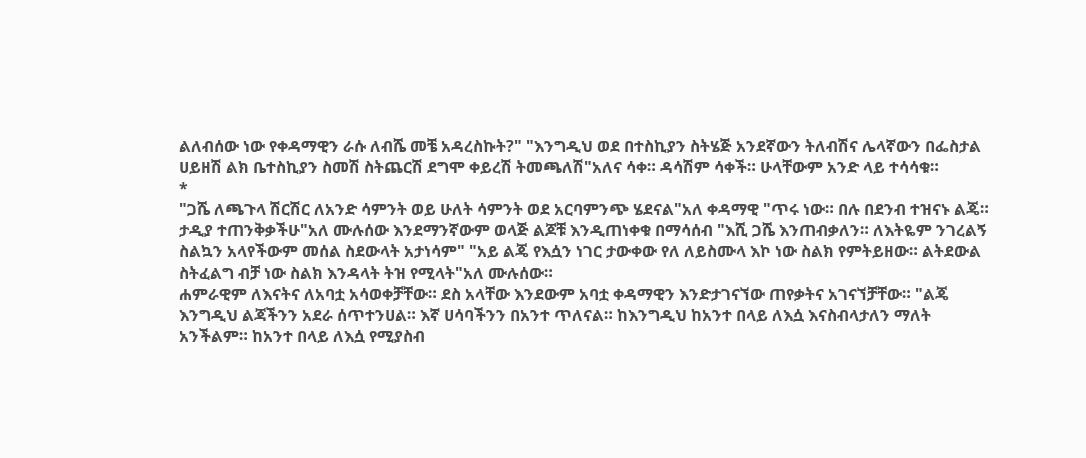ልለብሰው ነው የቀዳማዊን ራሱ ለብሼ መቼ አዳረስኩት?" "እንግዲህ ወደ በተስኪያን ስትሄጅ አንደኛውን ትለብሽና ሌላኛውን በፌስታል ሀይዘሽ ልክ ቤተስኪያን ስመሽ ስትጨርሽ ደግሞ ቀይረሽ ትመጫለሽ"አለና ሳቀ። ዳሳሽም ሳቀች። ሁላቸውም አንድ ላይ ተሳሳቁ።
*
"ጋሼ ለጫጉላ ሽርሽር ለአንድ ሳምንት ወይ ሁለት ሳምንት ወደ አርባምንጭ ሄደናል"አለ ቀዳማዊ "ጥሩ ነው። በሉ በደንብ ተዝናኑ ልጄ። ታዲያ ተጠንቅቃችሁ"አለ ሙሉሰው እንደማንኛውም ወላጅ ልጆቹ እንዲጠነቀቁ በማሳሰብ "እሺ ጋሼ እንጠብቃለን። ለእትዬም ንገረልኝ ስልኳን አላየችውም መሰል ስደውላት አታነሳም" "አይ ልጄ የእሷን ነገር ታውቀው የለ ለይስሙላ እኮ ነው ስልክ የምትይዘው። ልትደውል ስትፈልግ ብቻ ነው ስልክ እንዳላት ትዝ የሚላት"አለ ሙሉሰው።
ሐምራዊም ለእናትና ለአባቷ አሳወቀቻቸው። ደስ አላቸው እንደውም አባቷ ቀዳማዊን እንድታገናኘው ጠየቃትና አገናኘቻቸው። "ልጄ እንግዲህ ልጃችንን አደራ ሰጥተንሀል። እኛ ሀሳባችንን በአንተ ጥለናል። ከእንግዲህ ከአንተ በላይ ለእሷ እናስብላታለን ማለት አንችልም። ከአንተ በላይ ለእሷ የሚያስብ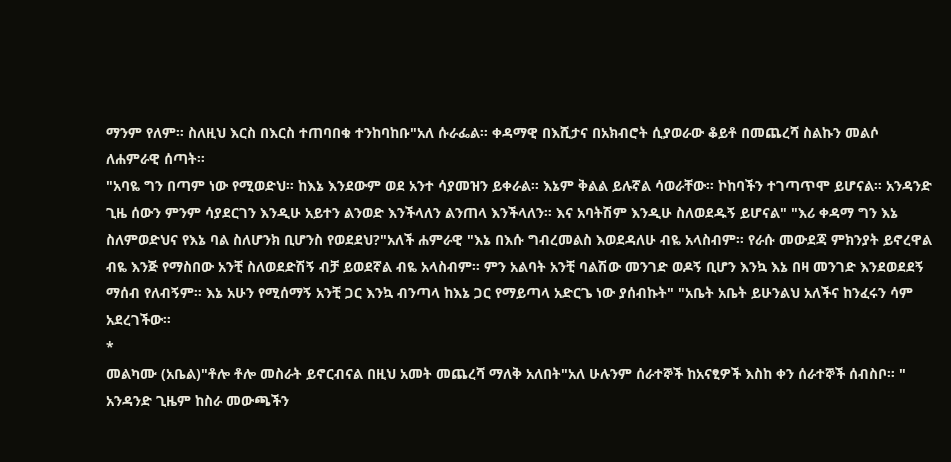ማንም የለም። ስለዚህ እርስ በእርስ ተጠባበቁ ተንከባከቡ"አለ ሱራፌል። ቀዳማዊ በእሺታና በአክብሮት ሲያወራው ቆይቶ በመጨረሻ ስልኩን መልሶ ለሐምራዊ ሰጣት።
"አባዬ ግን በጣም ነው የሚወድህ። ከእኔ እንደውም ወደ አንተ ሳያመዝን ይቀራል። እኔም ቅልል ይሉኛል ሳወራቸው። ኮከባችን ተገጣጥሞ ይሆናል። አንዳንድ ጊዜ ሰውን ምንም ሳያደርገን እንዲሁ አይተን ልንወድ እንችላለን ልንጠላ እንችላለን። እና አባትሽም እንዲሁ ስለወደዱኝ ይሆናል" "እሪ ቀዳማ ግን እኔ ስለምወድህና የእኔ ባል ስለሆንክ ቢሆንስ የወደደህ?"አለች ሐምራዊ "እኔ በእሱ ግብረመልስ እወደዳለሁ ብዬ አላስብም። የራሱ መውደጃ ምክንያት ይኖረዋል ብዬ እንጅ የማስበው አንቺ ስለወደድሽኝ ብቻ ይወደኛል ብዬ አላስብም። ምን አልባት አንቺ ባልሽው መንገድ ወዶኝ ቢሆን እንኳ እኔ በዛ መንገድ እንደወደደኝ ማሰብ የለብኝም። እኔ አሁን የሚሰማኝ አንቺ ጋር እንኳ ብንጣላ ከእኔ ጋር የማይጣላ አድርጌ ነው ያሰብኩት" "አቤት አቤት ይሁንልህ አለችና ከንፈሩን ሳም አደረገችው።
*
መልካሙ (አቤል)"ቶሎ ቶሎ መስራት ይኖርብናል በዚህ አመት መጨረሻ ማለቅ አለበት"አለ ሁሉንም ሰራተኞች ከአናፂዎች እስከ ቀን ሰራተኞች ሰብስቦ። " አንዳንድ ጊዜም ከስራ መውጫችን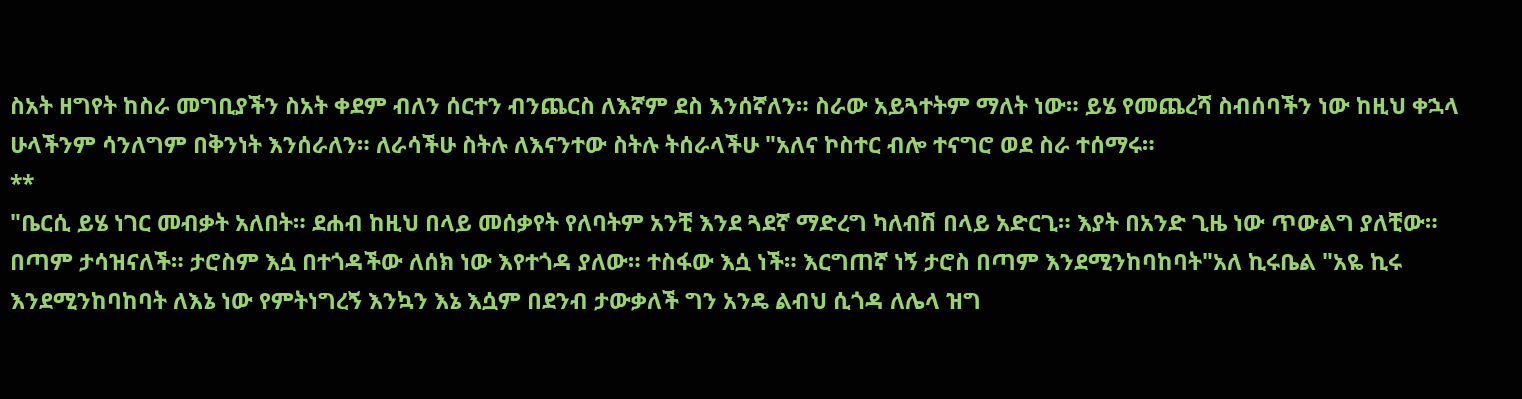ስአት ዘግየት ከስራ መግቢያችን ስአት ቀደም ብለን ሰርተን ብንጨርስ ለእኛም ደስ እንሰኛለን። ስራው አይጓተትም ማለት ነው። ይሄ የመጨረሻ ስብሰባችን ነው ከዚህ ቀኋላ ሁላችንም ሳንለግም በቅንነት እንሰራለን። ለራሳችሁ ስትሉ ለእናንተው ስትሉ ትሰራላችሁ "አለና ኮስተር ብሎ ተናግሮ ወደ ስራ ተሰማሩ።
**
"ቤርሲ ይሄ ነገር መብቃት አለበት። ደሐብ ከዚህ በላይ መሰቃየት የለባትም አንቺ እንደ ጓደኛ ማድረግ ካለብሽ በላይ አድርጊ። እያት በአንድ ጊዜ ነው ጥውልግ ያለቺው። በጣም ታሳዝናለች። ታሮስም እሷ በተጎዳችው ለሰክ ነው እየተጎዳ ያለው። ተስፋው እሷ ነች። እርግጠኛ ነኝ ታሮስ በጣም እንደሚንከባከባት"አለ ኪሩቤል "አዬ ኪሩ እንደሚንከባከባት ለእኔ ነው የምትነግረኝ እንኳን እኔ እሷም በደንብ ታውቃለች ግን አንዴ ልብህ ሲጎዳ ለሌላ ዝግ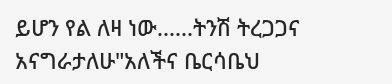ይሆን የል ለዛ ነው......ትንሽ ትረጋጋና አናግራታለሁ"አለችና ቤርሳቤህ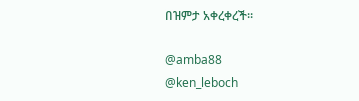በዝምታ አቀረቀረች።

@amba88
@ken_leboch